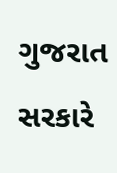ગુજરાત સરકારે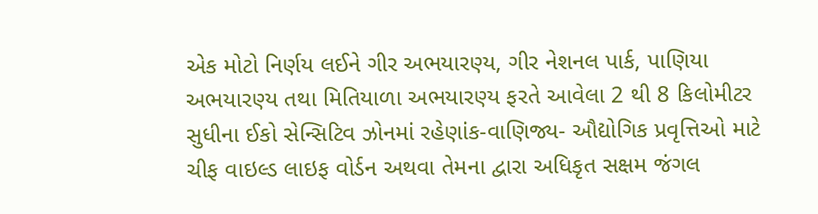એક મોટો નિર્ણય લઈને ગીર અભયારણ્ય, ગીર નેશનલ પાર્ક, પાણિયા અભયારણ્ય તથા મિતિયાળા અભયારણ્ય ફરતે આવેલા 2 થી 8 કિલોમીટર સુધીના ઈકો સેન્સિટિવ ઝોનમાં રહેણાંક-વાણિજ્ય- ઔદ્યોગિક પ્રવૃત્તિઓ માટે ચીફ વાઇલ્ડ લાઇફ વોર્ડન અથવા તેમના દ્વારા અધિકૃત સક્ષમ જંગલ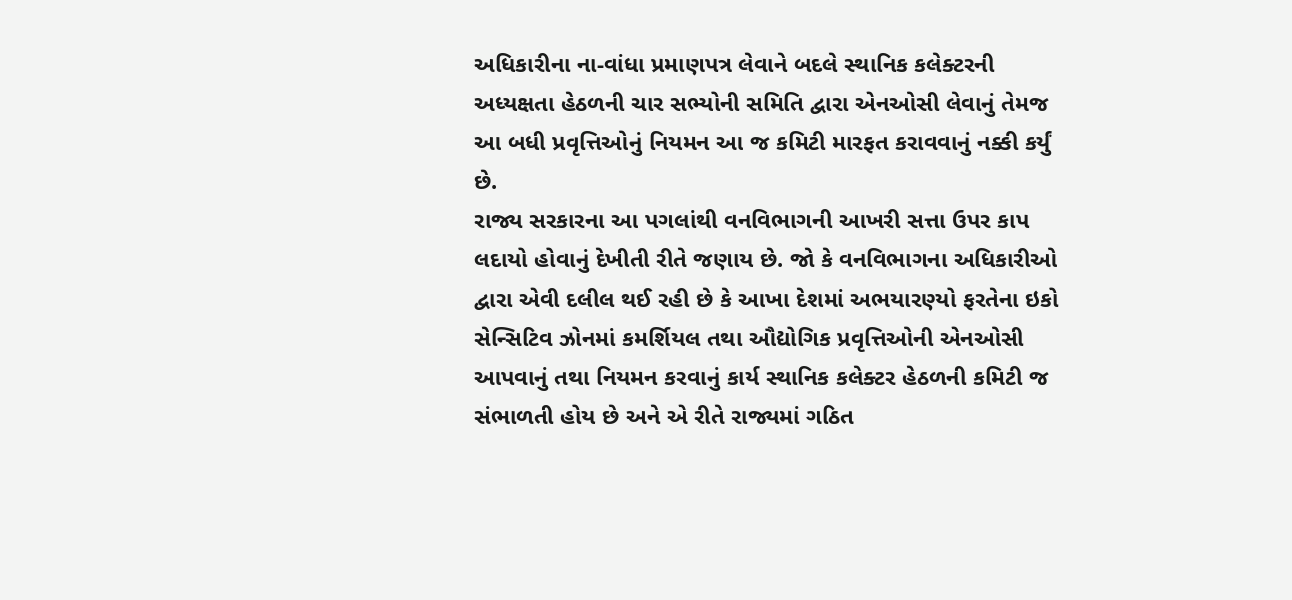અધિકારીના ના-વાંધા પ્રમાણપત્ર લેવાને બદલે સ્થાનિક કલેક્ટરની અધ્યક્ષતા હેઠળની ચાર સભ્યોની સમિતિ દ્વારા એનઓસી લેવાનું તેમજ આ બધી પ્રવૃત્તિઓનું નિયમન આ જ કમિટી મારફત કરાવવાનું નક્કી કર્યું છે.
રાજ્ય સરકારના આ પગલાંથી વનવિભાગની આખરી સત્તા ઉપર કાપ લદાયો હોવાનું દેખીતી રીતે જણાય છે. જો કે વનવિભાગના અધિકારીઓ દ્વારા એવી દલીલ થઈ રહી છે કે આખા દેશમાં અભયારણ્યો ફરતેના ઇકો સેન્સિટિવ ઝોનમાં કમર્શિયલ તથા ઔદ્યોગિક પ્રવૃત્તિઓની એનઓસી આપવાનું તથા નિયમન કરવાનું કાર્ય સ્થાનિક કલેક્ટર હેઠળની કમિટી જ સંભાળતી હોય છે અને એ રીતે રાજ્યમાં ગઠિત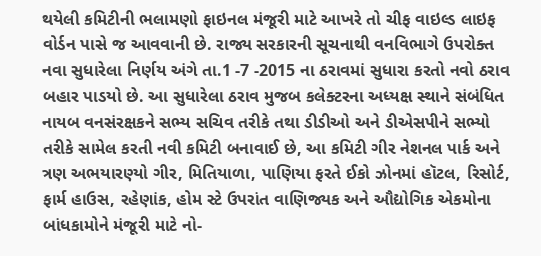થયેલી કમિટીની ભલામણો ફાઇનલ મંજૂરી માટે આખરે તો ચીફ વાઇલ્ડ લાઇફ વોર્ડન પાસે જ આવવાની છે. રાજ્ય સરકારની સૂચનાથી વનવિભાગે ઉપરોક્ત નવા સુધારેલા નિર્ણય અંગે તા.1 -7 -2015 ના ઠરાવમાં સુધારા કરતો નવો ઠરાવ બહાર પાડયો છે. આ સુધારેલા ઠરાવ મુજબ કલેક્ટરના અધ્યક્ષ સ્થાને સંબંધિત નાયબ વનસંરક્ષકને સભ્ય સચિવ તરીકે તથા ડીડીઓ અને ડીએસપીને સભ્યો તરીકે સામેલ કરતી નવી કમિટી બનાવાઈ છે, આ કમિટી ગીર નેશનલ પાર્ક અને ત્રણ અભયારણ્યો ગીર, મિતિયાળા, પાણિયા ફરતે ઈકો ઝોનમાં હૉટલ, રિસોર્ટ, ફાર્મ હાઉસ, રહેણાંક, હોમ સ્ટે ઉપરાંત વાણિજ્યક અને ઔદ્યોગિક એકમોના બાંધકામોને મંજૂરી માટે નો-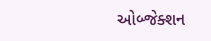ઓબ્જેક્શન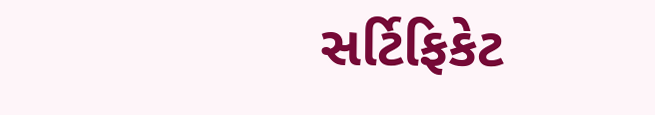સર્ટિફિકેટ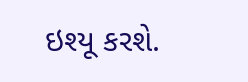ઇશ્યૂ કરશે.